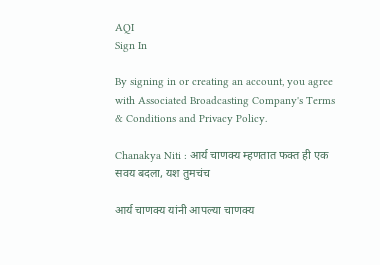AQI
Sign In

By signing in or creating an account, you agree with Associated Broadcasting Company's Terms & Conditions and Privacy Policy.

Chanakya Niti : आर्य चाणक्य म्हणतात फक्त ही एक सवय बदला, यश तुमचंच

आर्य चाणक्य यांनी आपल्या चाणक्य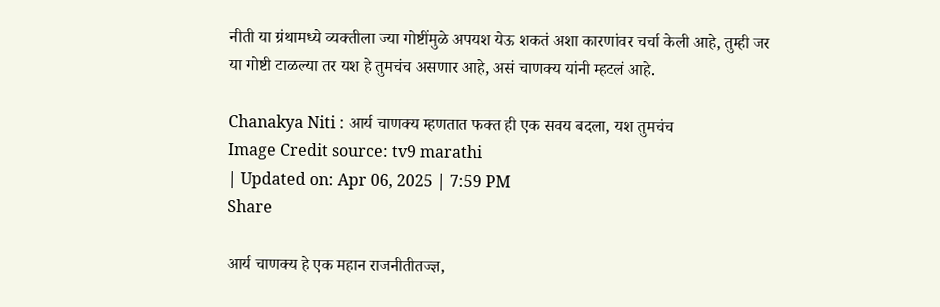नीती या ग्रंथामध्ये व्यक्तीला ज्या गोष्टींमुळे अपयश येऊ शकतं अशा कारणांवर चर्चा केली आहे, तुम्ही जर या गोष्टी टाळल्या तर यश हे तुमचंच असणार आहे, असं चाणक्य यांनी म्हटलं आहे.

Chanakya Niti : आर्य चाणक्य म्हणतात फक्त ही एक सवय बदला, यश तुमचंच
Image Credit source: tv9 marathi
| Updated on: Apr 06, 2025 | 7:59 PM
Share

आर्य चाणक्य हे एक महान राजनीतीतज्ज्ञ,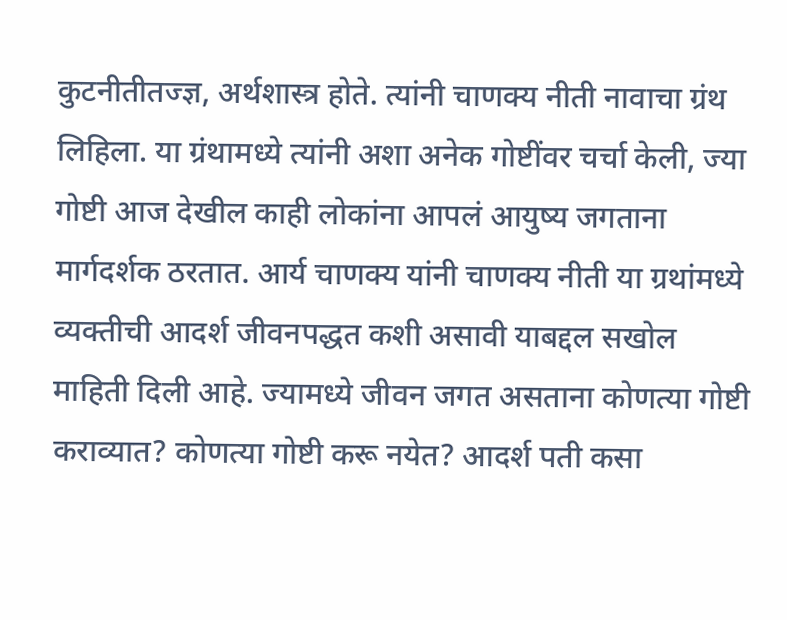कुटनीतीतज्ज्ञ, अर्थशास्त्र होते. त्यांनी चाणक्य नीती नावाचा ग्रंथ लिहिला. या ग्रंथामध्ये त्यांनी अशा अनेक गोष्टींवर चर्चा केली, ज्या गोष्टी आज देखील काही लोकांना आपलं आयुष्य जगताना मार्गदर्शक ठरतात. आर्य चाणक्य यांनी चाणक्य नीती या ग्रथांमध्ये व्यक्तीची आदर्श जीवनपद्धत कशी असावी याबद्दल सखोल माहिती दिली आहे. ज्यामध्ये जीवन जगत असताना कोणत्या गोष्टी कराव्यात? कोणत्या गोष्टी करू नयेत? आदर्श पती कसा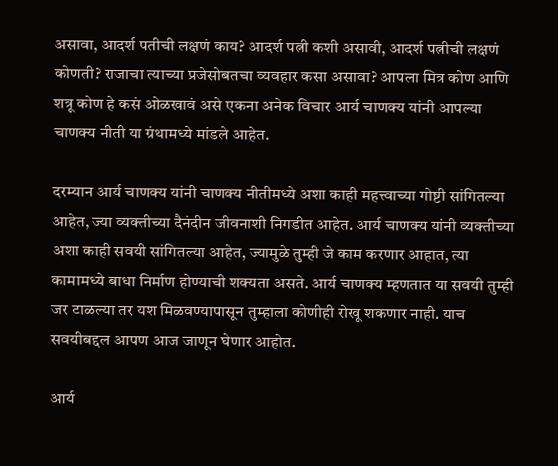असावा, आदर्श पतीची लक्षणं काय? आदर्श पत्नी कशी असावी, आदर्श पत्नीची लक्षणं कोणती? राजाचा त्याच्या प्रजेसोबतचा व्यवहार कसा असावा? आपला मित्र कोण आणि शत्रू कोण हे कसं ओळखावं असे एकना अनेक विचार आर्य चाणक्य यांनी आपल्या चाणक्य नीती या ग्रंथामध्ये मांडले आहेत.

दरम्यान आर्य चाणक्य यांनी चाणक्य नीतीमध्ये अशा काही महत्त्वाच्या गोष्टी सांगितल्या आहेत, ज्या व्यक्तीच्या दैनंदीन जीवनाशी निगडीत आहेत. आर्य चाणक्य यांनी व्यक्तीच्या अशा काही सवयी सांगितल्या आहेत, ज्यामुळे तुम्ही जे काम करणार आहात, त्या कामामध्ये बाधा निर्माण होण्याची शक्यता असते. आर्य चाणक्य म्हणतात या सवयी तुम्ही जर टाळल्या तर यश मिळवण्यापासून तुम्हाला कोणीही रोखू शकणार नाही. याच सवयीबद्दल आपण आज जाणून घेणार आहोत.

आर्य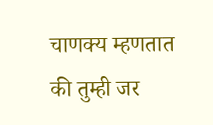चाणक्य म्हणतात की तुम्ही जर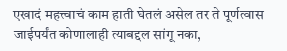एखादं महत्त्वाचं काम हाती घेतलं असेल तर ते पूर्णत्वास जाईपर्यंत कोणालाही त्याबद्दल सांगू नका,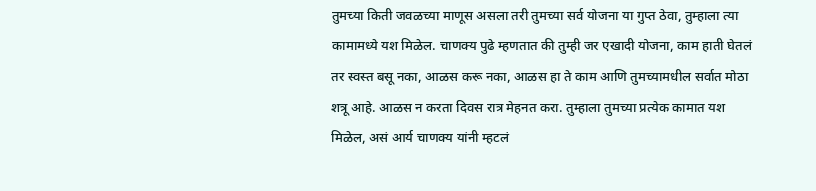तुमच्या किती जवळच्या माणूस असला तरी तुमच्या सर्व योजना या गुप्त ठेवा, तुम्हाला त्या कामामध्ये यश मिळेल. चाणक्य पुढे म्हणतात की तुम्ही जर एखादी योजना, काम हाती घेतलं तर स्वस्त बसू नका, आळस करू नका, आळस हा ते काम आणि तुमच्यामधील सर्वात मोठा शत्रू आहे. आळस न करता दिवस रात्र मेहनत करा. तुम्हाला तुमच्या प्रत्येक कामात यश मिळेल, असं आर्य चाणक्य यांनी म्हटलं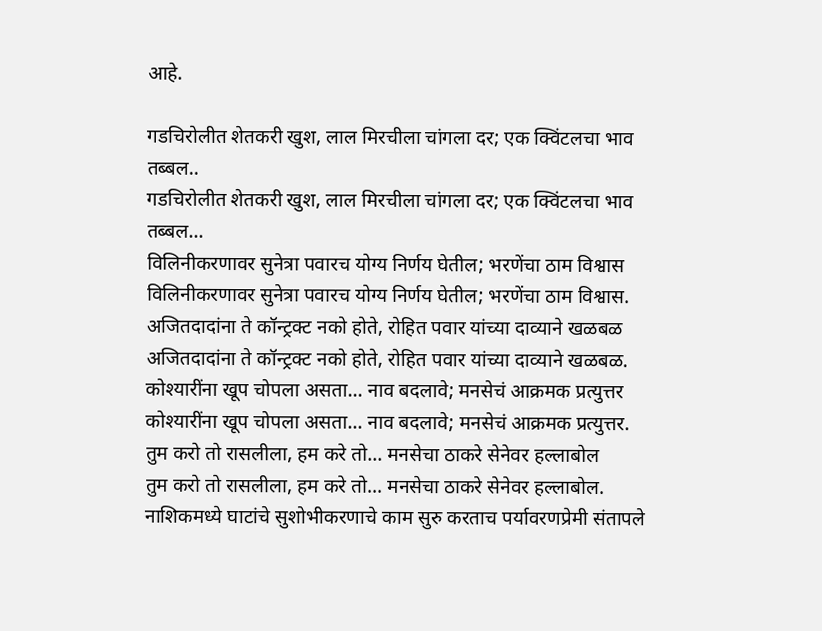आहे.

गडचिरोलीत शेतकरी खुश, लाल मिरचीला चांगला दर; एक क्विंटलचा भाव तब्बल..
गडचिरोलीत शेतकरी खुश, लाल मिरचीला चांगला दर; एक क्विंटलचा भाव तब्बल...
विलिनीकरणावर सुनेत्रा पवारच योग्य निर्णय घेतील; भरणेंचा ठाम विश्वास
विलिनीकरणावर सुनेत्रा पवारच योग्य निर्णय घेतील; भरणेंचा ठाम विश्वास.
अजितदादांना ते कॉन्ट्रक्ट नको होते, रोहित पवार यांच्या दाव्याने खळबळ
अजितदादांना ते कॉन्ट्रक्ट नको होते, रोहित पवार यांच्या दाव्याने खळबळ.
कोश्यारींना खूप चोपला असता... नाव बदलावे; मनसेचं आक्रमक प्रत्युत्तर
कोश्यारींना खूप चोपला असता... नाव बदलावे; मनसेचं आक्रमक प्रत्युत्तर.
तुम करो तो रासलीला, हम करे तो... मनसेचा ठाकरे सेनेवर हल्लाबोल
तुम करो तो रासलीला, हम करे तो... मनसेचा ठाकरे सेनेवर हल्लाबोल.
नाशिकमध्ये घाटांचे सुशोभीकरणाचे काम सुरु करताच पर्यावरणप्रेमी संतापले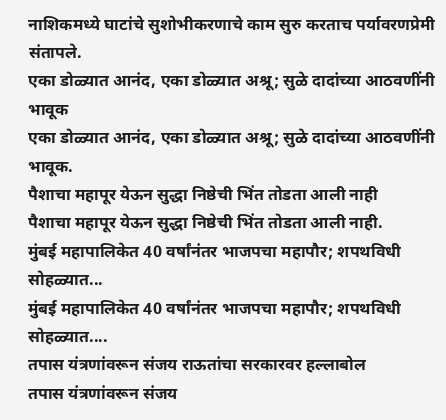नाशिकमध्ये घाटांचे सुशोभीकरणाचे काम सुरु करताच पर्यावरणप्रेमी संतापले.
एका डोळ्यात आनंद, एका डोळ्यात अश्रू; सुळे दादांच्या आठवणींनी भावूक
एका डोळ्यात आनंद, एका डोळ्यात अश्रू; सुळे दादांच्या आठवणींनी भावूक.
पैशाचा महापूर येऊन सुद्धा निष्ठेची भिंत तोडता आली नाही
पैशाचा महापूर येऊन सुद्धा निष्ठेची भिंत तोडता आली नाही.
मुंबई महापालिकेत 40 वर्षांनंतर भाजपचा महापौर; शपथविधी सोहळ्यात...
मुंबई महापालिकेत 40 वर्षांनंतर भाजपचा महापौर; शपथविधी सोहळ्यात....
तपास यंत्रणांवरून संजय राऊतांचा सरकारवर हल्लाबोल
तपास यंत्रणांवरून संजय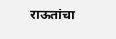राऊतांचा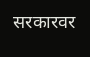सरकारवर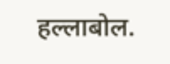हल्लाबोल.